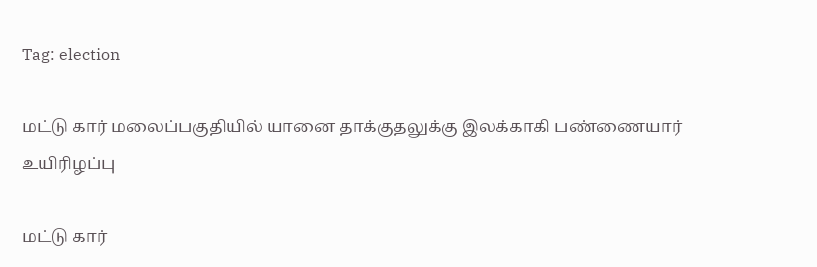Tag: election

மட்டு கார் மலைப்பகுதியில் யானை தாக்குதலுக்கு இலக்காகி பண்ணையார் உயிரிழப்பு

மட்டு கார்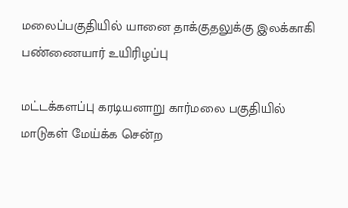மலைப்பகுதியில் யானை தாக்குதலுக்கு இலக்காகி பண்ணையார் உயிரிழப்பு

மட்டக்களப்பு கரடியனாறு கார்மலை பகுதியில் மாடுகள் மேய்க்க சென்ற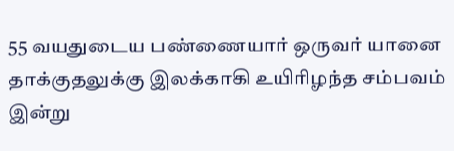55 வயதுடைய பண்ணையார் ஒருவர் யானை தாக்குதலுக்கு இலக்காகி உயிரிழந்த சம்பவம் இன்று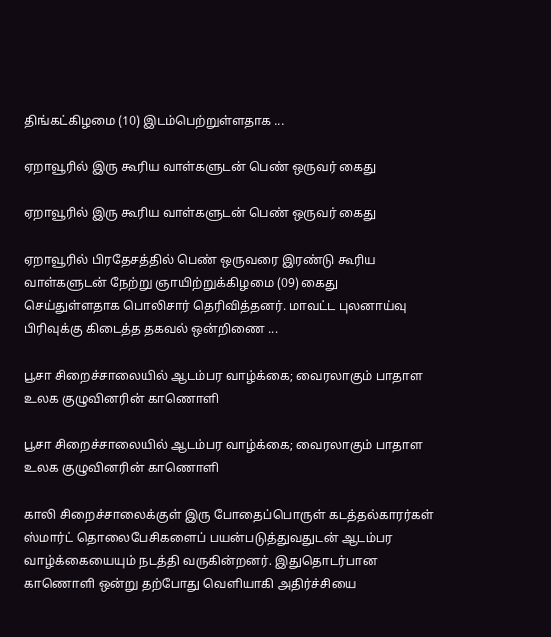திங்கட்கிழமை (10) இடம்பெற்றுள்ளதாக ...

ஏறாவூரில் இரு கூரிய வாள்களுடன் பெண் ஒருவர் கைது

ஏறாவூரில் இரு கூரிய வாள்களுடன் பெண் ஒருவர் கைது

ஏறாவூரில் பிரதேசத்தில் பெண் ஒருவரை இரண்டு கூரிய வாள்களுடன் நேற்று ஞாயிற்றுக்கிழமை (09) கைது செய்துள்ளதாக பொலிசார் தெரிவித்தனர். மாவட்ட புலனாய்வு பிரிவுக்கு கிடைத்த தகவல் ஒன்றிணை ...

பூசா சிறைச்சாலையில் ஆடம்பர வாழ்க்கை; வைரலாகும் பாதாள உலக குழுவினரின் காணொளி

பூசா சிறைச்சாலையில் ஆடம்பர வாழ்க்கை; வைரலாகும் பாதாள உலக குழுவினரின் காணொளி

காலி சிறைச்சாலைக்குள் இரு போதைப்பொருள் கடத்தல்காரர்கள் ஸ்மார்ட் தொலைபேசிகளைப் பயன்படுத்துவதுடன் ஆடம்பர வாழ்க்கையையும் நடத்தி வருகின்றனர். இதுதொடர்பான காணொளி ஒன்று தற்போது வெளியாகி அதிர்ச்சியை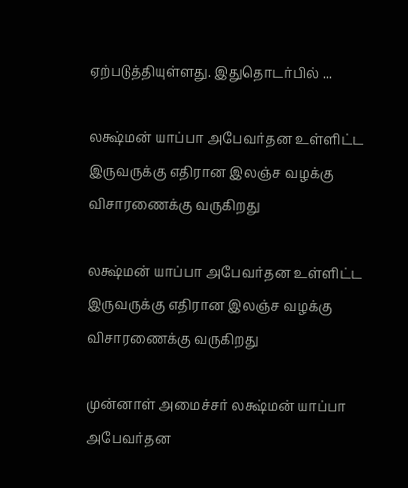ஏற்படுத்தியுள்ளது. இதுதொடர்பில் ...

லக்ஷ்மன் யாப்பா அபேவர்தன உள்ளிட்ட இருவருக்கு எதிரான இலஞ்ச வழக்கு விசாரணைக்கு வருகிறது

லக்ஷ்மன் யாப்பா அபேவர்தன உள்ளிட்ட இருவருக்கு எதிரான இலஞ்ச வழக்கு விசாரணைக்கு வருகிறது

முன்னாள் அமைச்சர் லக்ஷ்மன் யாப்பா அபேவர்தன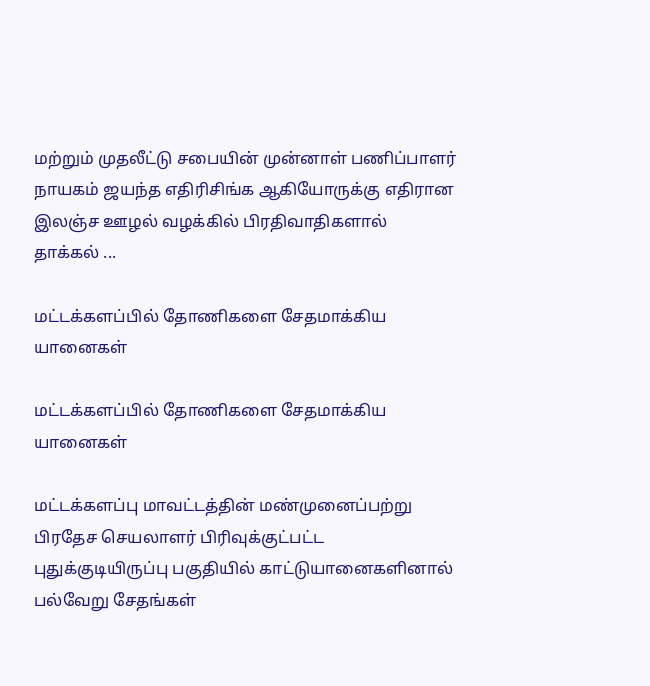மற்றும் முதலீட்டு சபையின் முன்னாள் பணிப்பாளர் நாயகம் ஜயந்த எதிரிசிங்க ஆகியோருக்கு எதிரான இலஞ்ச ஊழல் வழக்கில் பிரதிவாதிகளால் தாக்கல் ...

மட்டக்களப்பில் தோணிகளை சேதமாக்கிய யானைகள்

மட்டக்களப்பில் தோணிகளை சேதமாக்கிய யானைகள்

மட்டக்களப்பு மாவட்டத்தின் மண்முனைப்பற்று பிரதேச செயலாளர் பிரிவுக்குட்பட்ட புதுக்குடியிருப்பு பகுதியில் காட்டுயானைகளினால் பல்வேறு சேதங்கள்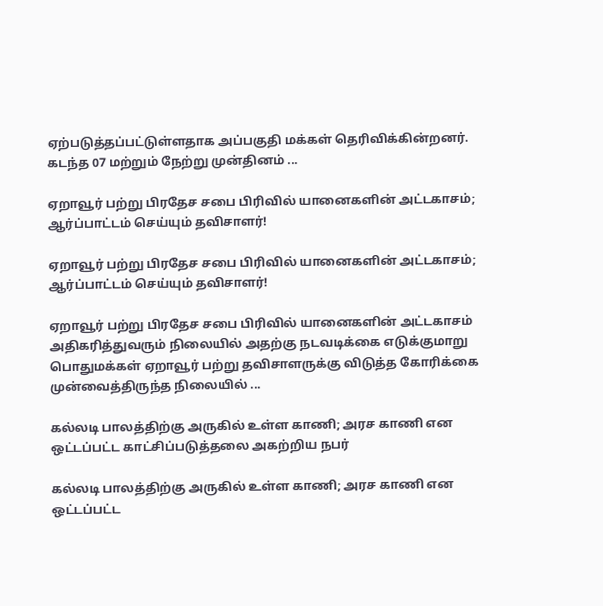ஏற்படுத்தப்பட்டுள்ளதாக அப்பகுதி மக்கள் தெரிவிக்கின்றனர். கடந்த 07 மற்றும் நேற்று முன்தினம் ...

ஏறாவூர் பற்று பிரதேச சபை பிரிவில் யானைகளின் அட்டகாசம்; ஆர்ப்பாட்டம் செய்யும் தவிசாளர்!

ஏறாவூர் பற்று பிரதேச சபை பிரிவில் யானைகளின் அட்டகாசம்; ஆர்ப்பாட்டம் செய்யும் தவிசாளர்!

ஏறாவூர் பற்று பிரதேச சபை பிரிவில் யானைகளின் அட்டகாசம் அதிகரித்துவரும் நிலையில் அதற்கு நடவடிக்கை எடுக்குமாறு பொதுமக்கள் ஏறாவூர் பற்று தவிசாளருக்கு விடுத்த கோரிக்கை முன்வைத்திருந்த நிலையில் ...

கல்லடி பாலத்திற்கு அருகில் உள்ள காணி; அரச காணி என ஒட்டப்பட்ட காட்சிப்படுத்தலை அகற்றிய நபர்

கல்லடி பாலத்திற்கு அருகில் உள்ள காணி; அரச காணி என ஒட்டப்பட்ட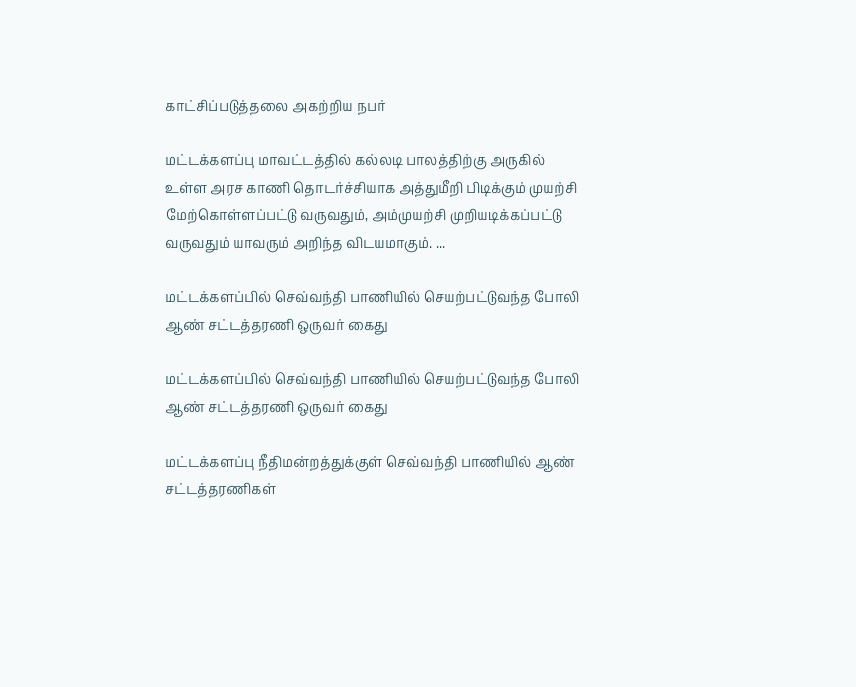காட்சிப்படுத்தலை அகற்றிய நபர்

மட்டக்களப்பு மாவட்டத்தில் கல்லடி பாலத்திற்கு அருகில் உள்ள அரச காணி தொடர்ச்சியாக அத்துமீறி பிடிக்கும் முயற்சி மேற்கொள்ளப்பட்டு வருவதும், அம்முயற்சி முறியடிக்கப்பட்டு வருவதும் யாவரும் அறிந்த விடயமாகும். ...

மட்டக்களப்பில் செவ்வந்தி பாணியில் செயற்பட்டுவந்த போலி ஆண் சட்டத்தரணி ஒருவர் கைது

மட்டக்களப்பில் செவ்வந்தி பாணியில் செயற்பட்டுவந்த போலி ஆண் சட்டத்தரணி ஒருவர் கைது

மட்டக்களப்பு நீதிமன்றத்துக்குள் செவ்வந்தி பாணியில் ஆண் சட்டத்தரணிகள்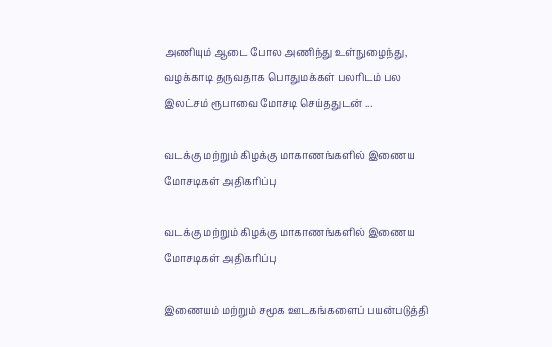அணியும் ஆடை போல அணிந்து உள்நுழைந்து, வழக்காடி தருவதாக பொதுமக்கள் பலரிடம் பல இலட்சம் ரூபாவை மோசடி செய்ததுடன் ...

வடக்கு மற்றும் கிழக்கு மாகாணங்களில் இணைய மோசடிகள் அதிகரிப்பு

வடக்கு மற்றும் கிழக்கு மாகாணங்களில் இணைய மோசடிகள் அதிகரிப்பு

இணையம் மற்றும் சமூக ஊடகங்களைப் பயன்படுத்தி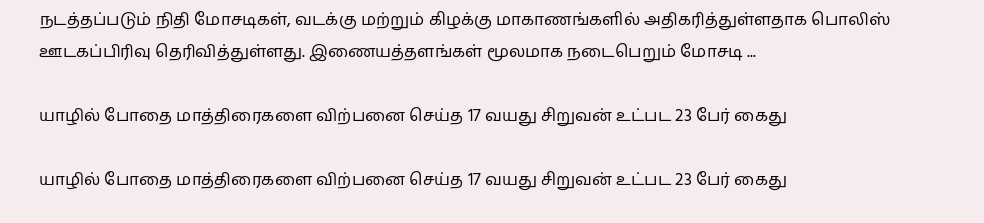நடத்தப்படும் நிதி மோசடிகள், வடக்கு மற்றும் கிழக்கு மாகாணங்களில் அதிகரித்துள்ளதாக பொலிஸ் ஊடகப்பிரிவு தெரிவித்துள்ளது. இணையத்தளங்கள் மூலமாக நடைபெறும் மோசடி ...

யாழில் போதை மாத்திரைகளை விற்பனை செய்த 17 வயது சிறுவன் உட்பட 23 பேர் கைது

யாழில் போதை மாத்திரைகளை விற்பனை செய்த 17 வயது சிறுவன் உட்பட 23 பேர் கைது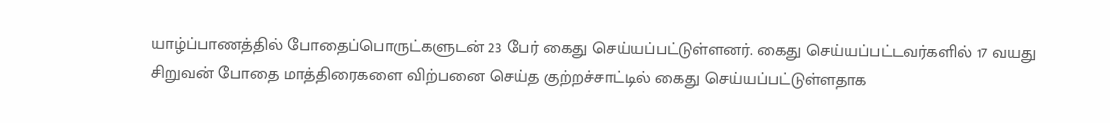யாழ்ப்பாணத்தில் போதைப்பொருட்களுடன் 23 பேர் கைது செய்யப்பட்டுள்ளனர். கைது செய்யப்பட்டவர்களில் 17 வயது சிறுவன் போதை மாத்திரைகளை விற்பனை செய்த குற்றச்சாட்டில் கைது செய்யப்பட்டுள்ளதாக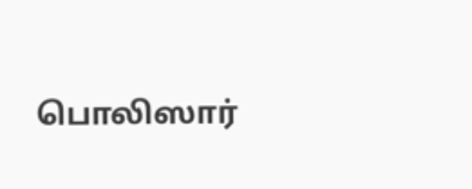பொலிஸார்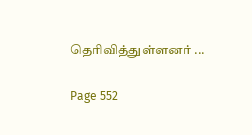தெரிவித்துள்ளனர் ...

Page 552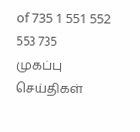of 735 1 551 552 553 735
முகப்பு
செய்திகள்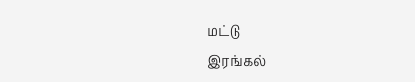மட்டு
இரங்கல்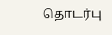தொடர்பு